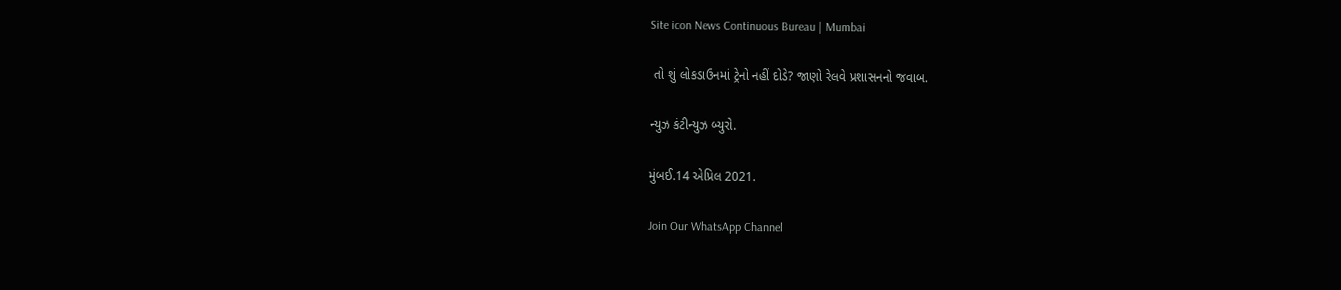Site icon News Continuous Bureau | Mumbai

 તો શું લોકડાઉનમાં ટ્રેનો નહીં દોડે? જાણો રેલવે પ્રશાસનનો જવાબ.

ન્યુઝ કંટીન્યુઝ બ્યુરો.

મુંબઈ.14 એપ્રિલ 2021.

Join Our WhatsApp Channel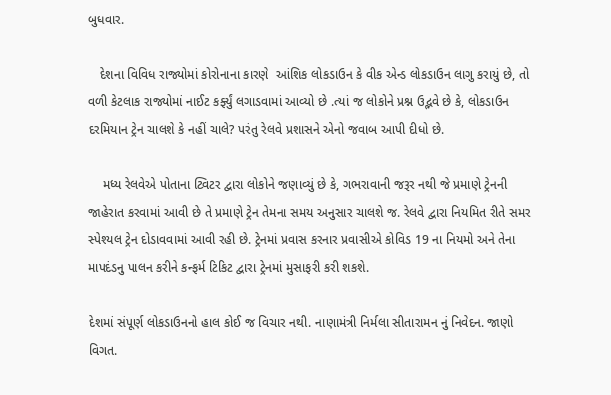બુધવાર.

   દેશના વિવિધ રાજ્યોમાં કોરોનાના કારણે  આંશિક લોકડાઉન કે વીક એન્ડ લોકડાઉન લાગુ કરાયું છે, તો વળી કેટલાક રાજ્યોમાં નાઈટ કર્ફ્યું લગાડવામાં આવ્યો છે .ત્યાં જ લોકોને પ્રશ્ન ઉદ્ભવે છે કે, લોકડાઉન દરમિયાન ટ્રેન ચાલશે કે નહીં ચાલે? પરંતુ રેલવે પ્રશાસને એનો જવાબ આપી દીધો છે.

    મધ્ય રેલવેએ પોતાના ટ્વિટર દ્વારા લોકોને જણાવ્યું છે કે, ગભરાવાની જરૂર નથી જે પ્રમાણે ટ્રેનની જાહેરાત કરવામાં આવી છે તે પ્રમાણે ટ્રેન તેમના સમય અનુસાર ચાલશે જ. રેલવે દ્વારા નિયમિત રીતે સમર સ્પેશ્યલ ટ્રેન દોડાવવામાં આવી રહી છે. ટ્રેનમાં પ્રવાસ કરનાર પ્રવાસીએ કોવિડ 19 ના નિયમો અને તેના માપદંડનુ પાલન કરીને કન્ફર્મ ટિકિટ દ્વારા ટ્રેનમાં મુસાફરી કરી શકશે.

દેશમાં સંપૂર્ણ લોકડાઉનનો હાલ કોઈ જ વિચાર નથી. નાણામંત્રી નિર્મલા સીતારામન નું નિવેદન. જાણો વિગત.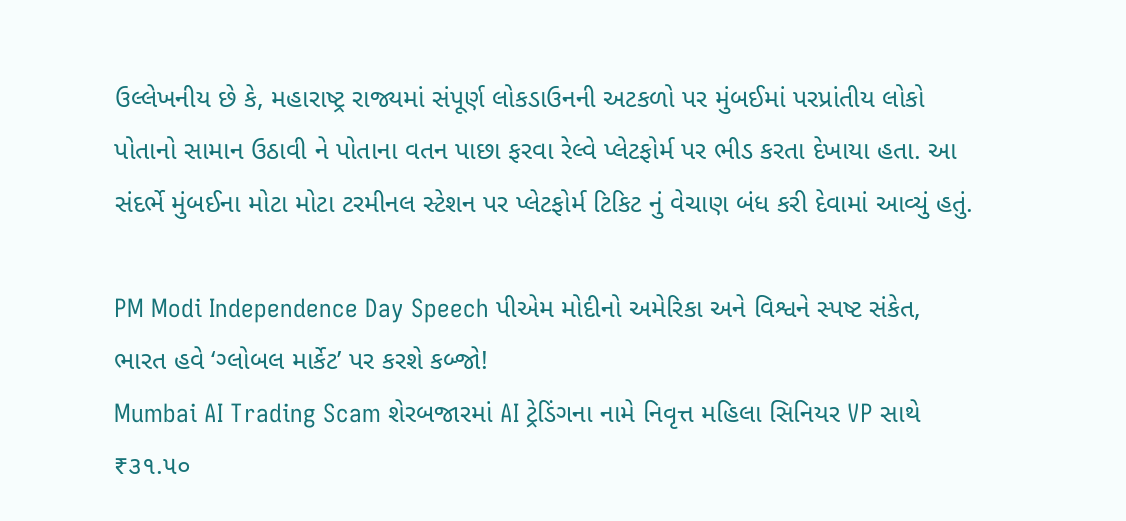ઉલ્લેખનીય છે કે, મહારાષ્ટ્ર રાજ્યમાં સંપૂર્ણ લોકડાઉનની અટકળો પર મુંબઈમાં પરપ્રાંતીય લોકો  પોતાનો સામાન ઉઠાવી ને પોતાના વતન પાછા ફરવા રેલ્વે પ્લેટફોર્મ પર ભીડ કરતા દેખાયા હતા. આ સંદર્ભે મુંબઈના મોટા મોટા ટરમીનલ સ્ટેશન પર પ્લેટફોર્મ ટિકિટ નું વેચાણ બંધ કરી દેવામાં આવ્યું હતું.

PM Modi Independence Day Speech પીએમ મોદીનો અમેરિકા અને વિશ્વને સ્પષ્ટ સંકેત, ભારત હવે ‘ગ્લોબલ માર્કેટ’ પર કરશે કબ્જો!
Mumbai AI Trading Scam શેરબજારમાં AI ટ્રેડિંગના નામે નિવૃત્ત મહિલા સિનિયર VP સાથે ₹૩૧.૫૦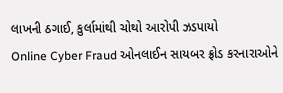લાખની ઠગાઈ, કુર્લામાંથી ચોથો આરોપી ઝડપાયો
Online Cyber Fraud ઓનલાઈન સાયબર ફ્રોડ કરનારાઓને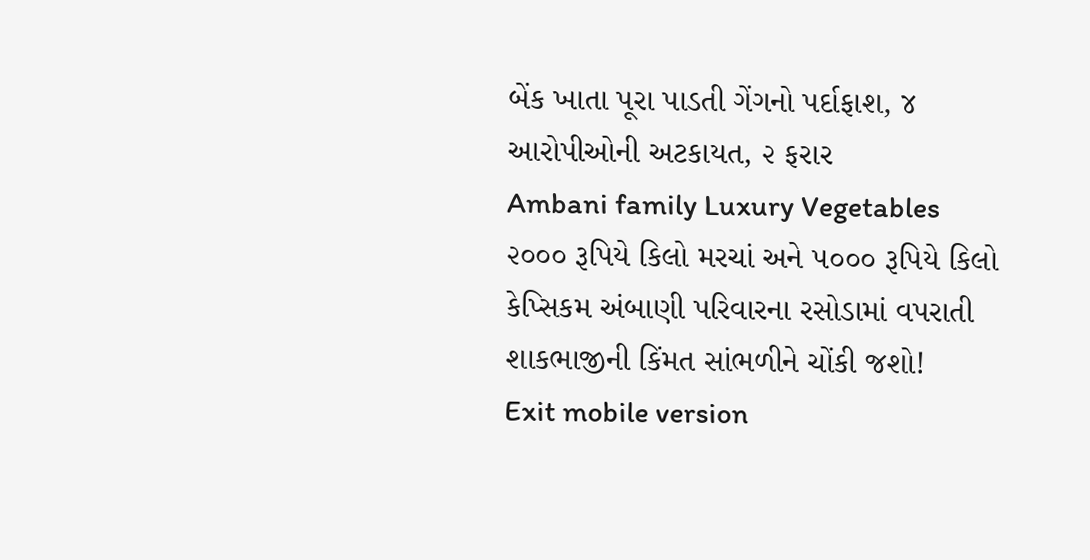બેંક ખાતા પૂરા પાડતી ગેંગનો પર્દાફાશ, ૪ આરોપીઓની અટકાયત, ૨ ફરાર
Ambani family Luxury Vegetables ૨૦૦૦ રૂપિયે કિલો મરચાં અને ૫૦૦૦ રૂપિયે કિલો કેપ્સિકમ અંબાણી પરિવારના રસોડામાં વપરાતી શાકભાજીની કિંમત સાંભળીને ચોંકી જશો!
Exit mobile version